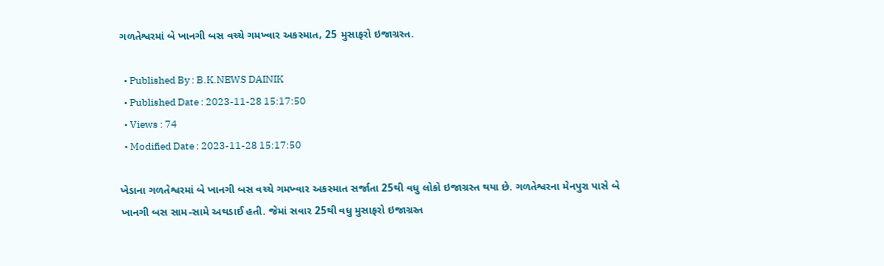ગળતેશ્વરમાં બે ખાનગી બસ વચ્ચે ગમખ્વાર અકસ્માત, 25 મુસાફરો ઇજાગ્રસ્ત.

  • Published By : B.K.NEWS DAINIK
  • Published Date : 2023-11-28 15:17:50
  • Views : 74
  • Modified Date : 2023-11-28 15:17:50

ખેડાના ગળતેશ્વરમાં બે ખાનગી બસ વચ્ચે ગમખ્વાર અકસ્માત સર્જાતા 25થી વધુ લોકો ઇજાગ્રસ્ત થયા છે. ગળતેશ્વરના મેનપુરા પાસે બે ખાનગી બસ સામ-સામે અથડાઈ હતી. જેમાં સવાર 25થી વધુ મુસાફરો ઇજાગ્રસ્ત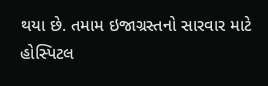થયા છે. તમામ ઇજાગ્રસ્તનો સારવાર માટે હોસ્પિટલ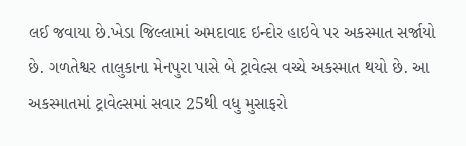લઈ જવાયા છે.ખેડા જિલ્લામાં અમદાવાદ ઇન્દોર હાઇવે પર અકસ્માત સર્જાયો છે. ગળતેશ્વર તાલુકાના મેનપુરા પાસે બે ટ્રાવેલ્સ વચ્ચે અકસ્માત થયો છે. આ અકસ્માતમાં ટ્રાવેલ્સમાં સવાર 25થી વધુ મુસાફરો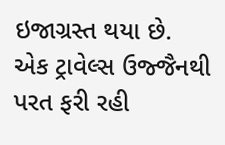ઇજાગ્રસ્ત થયા છે. એક ટ્રાવેલ્સ ઉજ્જૈનથી પરત ફરી રહી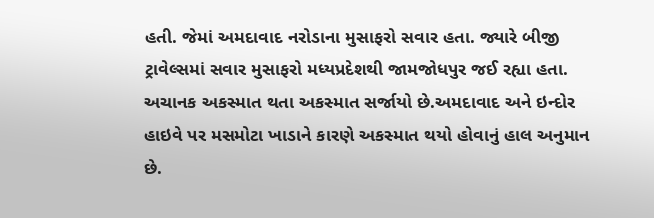હતી. જેમાં અમદાવાદ નરોડાના મુસાફરો સવાર હતા. જ્યારે બીજી ટ્રાવેલ્સમાં સવાર મુસાફરો મધ્યપ્રદેશથી જામજોધપુર જઈ રહ્યા હતા. અચાનક અકસ્માત થતા અકસ્માત સર્જાયો છે.અમદાવાદ અને ઇન્દોર હાઇવે પર મસમોટા ખાડાને કારણે અકસ્માત થયો હોવાનું હાલ અનુમાન છે.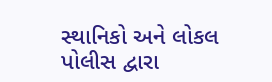સ્થાનિકો અને લોકલ પોલીસ દ્વારા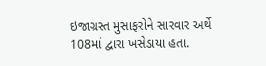ઇજાગ્રસ્ત મુસાફરોને સારવાર અર્થે 108માં દ્વારા ખસેડાયા હતા.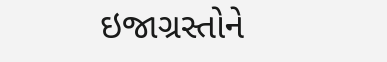ઇજાગ્રસ્તોને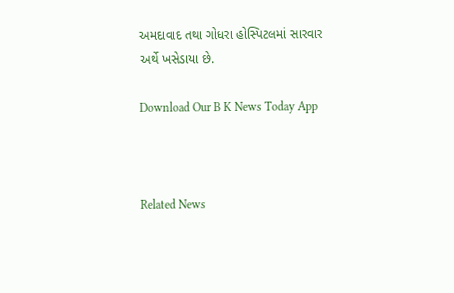અમદાવાદ તથા ગોધરા હોસ્પિટલમાં સારવાર અર્થે ખસેડાયા છે.

Download Our B K News Today App



Related News